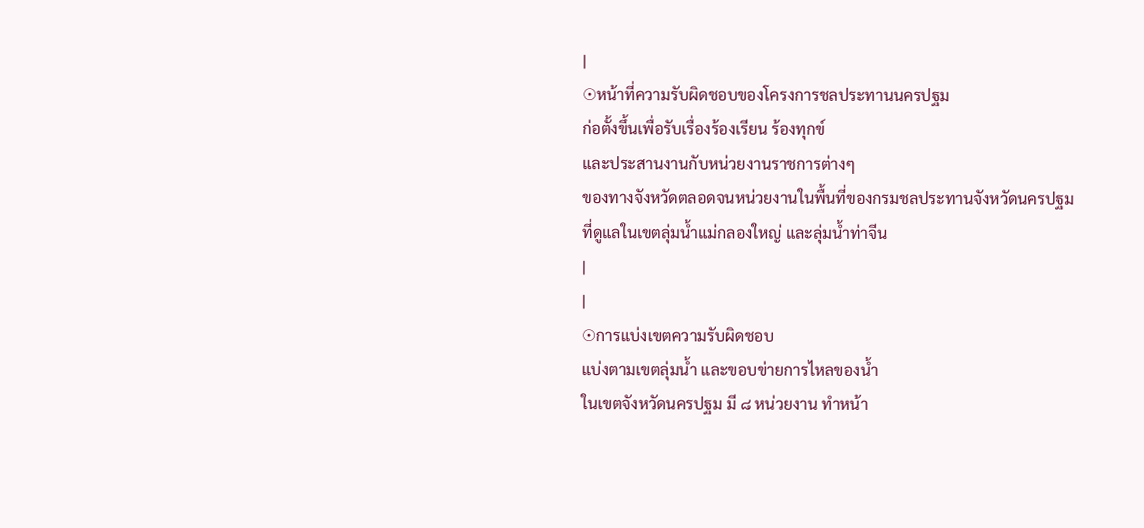|
☉หน้าที่ความรับผิดชอบของโครงการชลประทานนครปฐม
ก่อตั้งขึ้นเพื่อรับเรื่องร้องเรียน ร้องทุกข์
และประสานงานกับหน่วยงานราชการต่างๆ
ของทางจังหวัดตลอดจนหน่วยงานในพื้นที่ของกรมชลประทานจังหวัดนครปฐม
ที่ดูแลในเขตลุ่มน้ำแม่กลองใหญ่ และลุ่มน้ำท่าจีน
|
|
☉การแบ่งเขตความรับผิดชอบ
แบ่งตามเขตลุ่มน้ำ และขอบข่ายการไหลของน้ำ
ในเขตจังหวัดนครปฐม มี ๘ หน่วยงาน ทำหน้า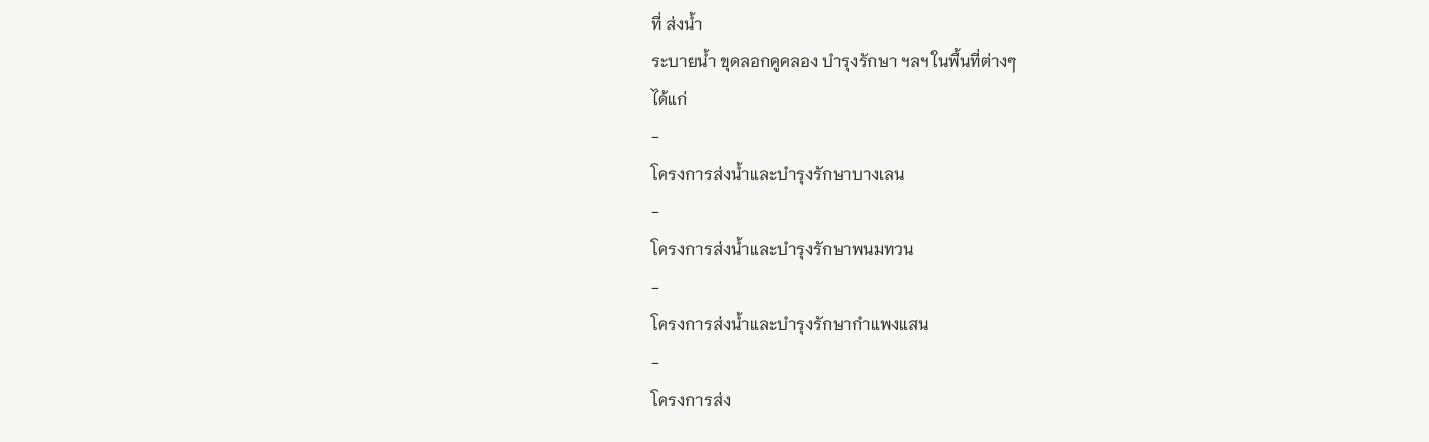ที่ ส่งน้ำ
ระบายน้ำ ขุดลอกคูคลอง บำรุงรักษา ฯลฯ ในพื้นที่ต่างๆ
ได้แก่
-
โครงการส่งน้ำและบำรุงรักษาบางเลน
-
โครงการส่งน้ำและบำรุงรักษาพนมทวน
-
โครงการส่งน้ำและบำรุงรักษากำแพงแสน
-
โครงการส่ง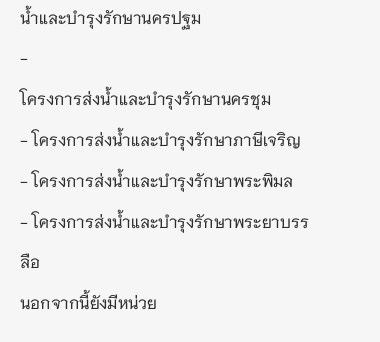น้ำและบำรุงรักษานครปฐม
-
โครงการส่งน้ำและบำรุงรักษานครชุม
- โครงการส่งน้ำและบำรุงรักษาภาษีเจริญ
- โครงการส่งน้ำและบำรุงรักษาพระพิมล
- โครงการส่งน้ำและบำรุงรักษาพระยาบรรลือ
นอกจากนี้ยังมีหน่วย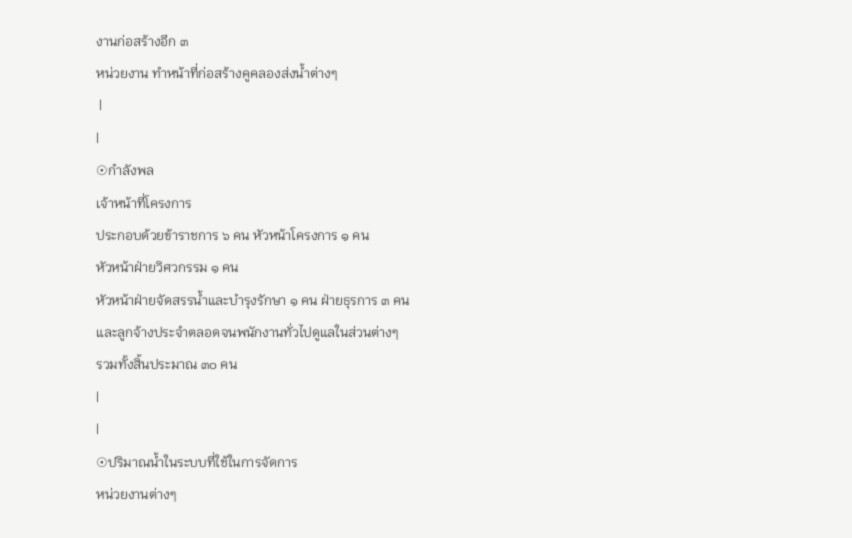งานก่อสร้างอีก ๓
หน่วยงาน ทำหน้าที่ก่อสร้างคูคลองส่งน้ำต่างๆ
 |
|
☉กำลังพล
เจ้าหน้าที่โครงการ
ประกอบด้วยข้าราชการ ๖ คน หัวหน้าโครงการ ๑ คน
หัวหน้าฝ่ายวิศวกรรม ๑ คน
หัวหน้าฝ่ายจัดสรรน้ำและบำรุงรักษา ๑ คน ฝ่ายธุรการ ๓ คน
และลูกจ้างประจำตลอดจนพนักงานทั่วไปดูแลในส่วนต่างๆ
รวมทั้งสิ้นประมาณ ๓๐ คน
|
|
☉ปริมาณน้ำในระบบที่ใช้ในการจัดการ
หน่วยงานต่างๆ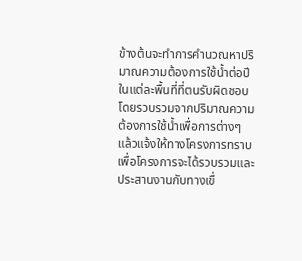ข้างต้นจะทำการคำนวณหาปริมาณความต้องการใช้น้ำต่อปีในแต่ละพื้นที่ที่ตนรับผิดชอบ
โดยรวบรวมจากปริมาณความต้องการใช้น้ำเพื่อการต่างๆ
แล้วแจ้งให้ทางโครงการทราบ
เพื่อโครงการจะได้รวบรวมและประสานงานกับทางเขื่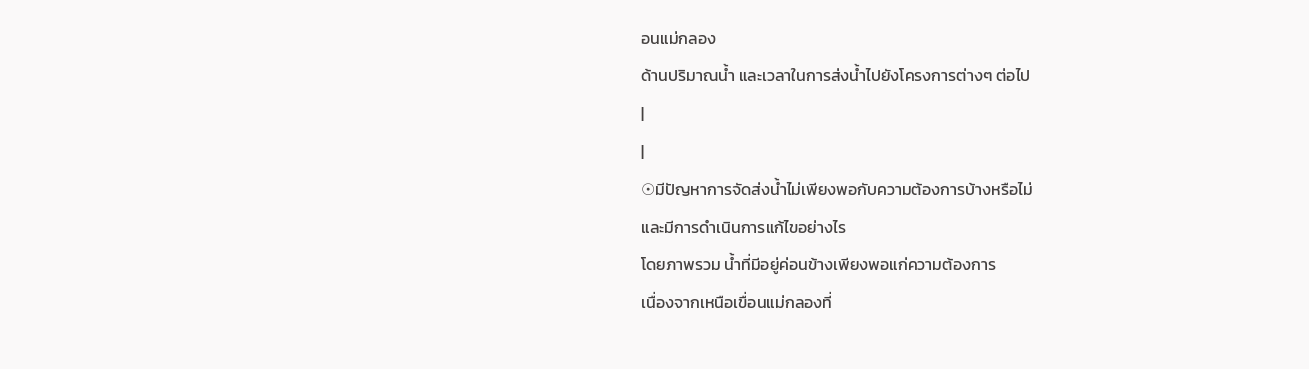อนแม่กลอง
ด้านปริมาณน้ำ และเวลาในการส่งน้ำไปยังโครงการต่างๆ ต่อไป
|
|
☉มีปัญหาการจัดส่งน้ำไม่เพียงพอกับความต้องการบ้างหรือไม่
และมีการดำเนินการแก้ไขอย่างไร
โดยภาพรวม น้ำที่มีอยู่ค่อนข้างเพียงพอแก่ความต้องการ
เนื่องจากเหนือเขื่อนแม่กลองที่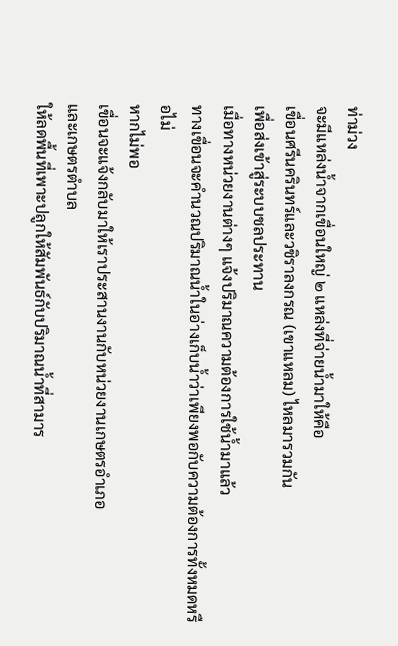ท่าม่วง
จะมีแหล่งน้ำจากเขื่อนใหญ่ ๒ แหล่งที่จ่ายน้ำมาให้คือ
เขื่อนศรีนครินทร์และวชิราลงกรณ (เขาแหลม) ไหลมารวมกัน
เพื่อส่งเข้าสู่ระบบชลประทาน
เมื่อทางหน่วยงานต่างๆ แจ้งปริมาณความต้องการใช้น้ำมาแล้ว
ทางเขื่อนจะคำนวณปริมาณน้ำในอ่างเก็บน้ำว่าเพียงพอกับความต้องการทั้งหมดหรือไม่
หากไม่พอ
เขื่อนจะแจ้งกลับมาให้เราประสานงานกับหน่วยงานเกษตรอำเภอ
และเกษตรตำบล
ให้ลดพื้นที่เพาะปลูกให้สัมพันธ์กับปริมาณน้ำที่สามาร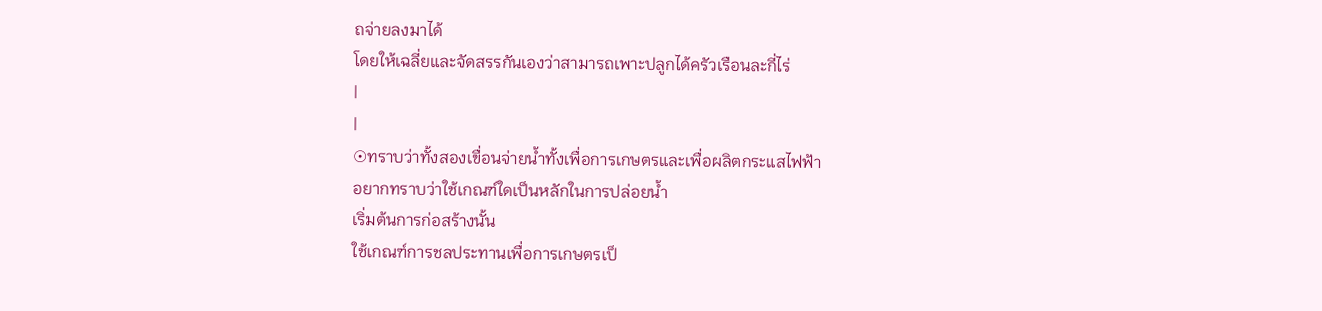ถจ่ายลงมาได้
โดยให้เฉลี่ยและจัดสรรกันเองว่าสามารถเพาะปลูกได้ครัวเรือนละกี่ไร่
|
|
☉ทราบว่าทั้งสองเขื่อนจ่ายน้ำทั้งเพื่อการเกษตรและเพื่อผลิตกระแสไฟฟ้า
อยากทราบว่าใช้เกณฑ์ใดเป็นหลักในการปล่อยน้ำ
เริ่มต้นการก่อสร้างนั้น
ใช้เกณฑ์การชลประทานเพื่อการเกษตรเป็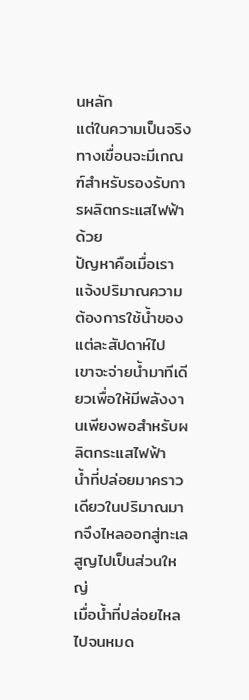นหลัก
แต่ในความเป็นจริง
ทางเขื่อนจะมีเกณฑ์สำหรับรองรับการผลิตกระแสไฟฟ้าด้วย
ปัญหาคือเมื่อเราแจ้งปริมาณความต้องการใช้น้ำของแต่ละสัปดาห์ไป
เขาจะจ่ายน้ำมาทีเดียวเพื่อให้มีพลังงานเพียงพอสำหรับผลิตกระแสไฟฟ้า
น้ำที่ปล่อยมาคราวเดียวในปริมาณมากจึงไหลออกสู่ทะเลสูญไปเป็นส่วนใหญ่
เมื่อน้ำที่ปล่อยไหลไปจนหมด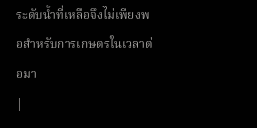ระดับน้ำที่เหลือจึงไม่เพียงพอสำหรับการเกษตรในเวลาต่อมา
|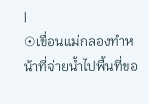|
☉เขื่อนแม่กลองทำหน้าที่จ่ายน้ำไปพื้นที่ขอ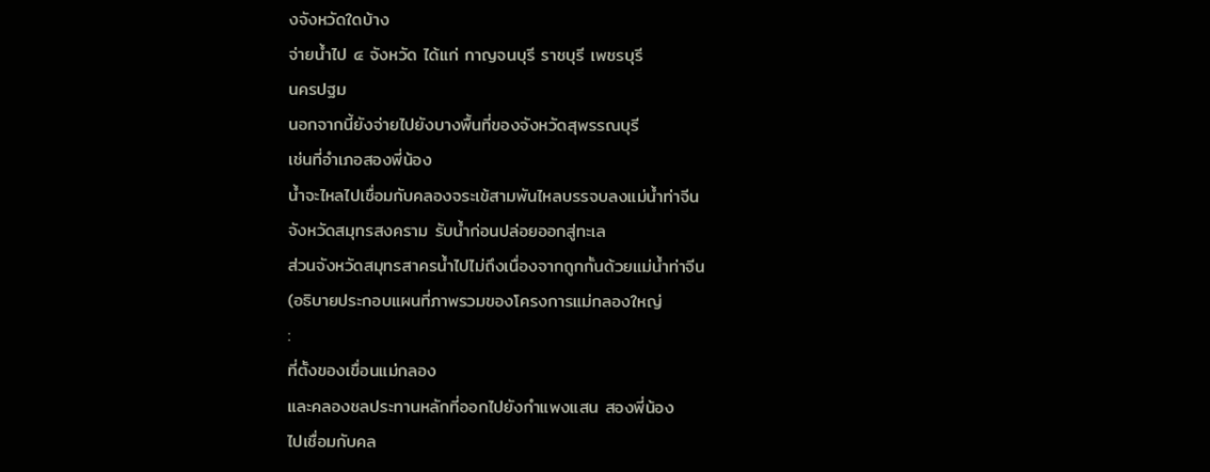งจังหวัดใดบ้าง
จ่ายน้ำไป ๔ จังหวัด ได้แก่ กาญจนบุรี ราชบุรี เพชรบุรี
นครปฐม
นอกจากนี้ยังจ่ายไปยังบางพื้นที่ของจังหวัดสุพรรณบุรี
เช่นที่อำเภอสองพี่น้อง
น้ำจะไหลไปเชื่อมกับคลองจระเข้สามพันไหลบรรจบลงแม่น้ำท่าจีน
จังหวัดสมุทรสงคราม รับน้ำก่อนปล่อยออกสู่ทะเล
ส่วนจังหวัดสมุทรสาครน้ำไปไม่ถึงเนื่องจากถูกกั้นด้วยแม่น้ำท่าจีน
(อธิบายประกอบแผนที่ภาพรวมของโครงการแม่กลองใหญ่
:
ที่ตั้งของเขื่อนแม่กลอง
และคลองชลประทานหลักที่ออกไปยังกำแพงแสน สองพี่น้อง
ไปเชื่อมกับคล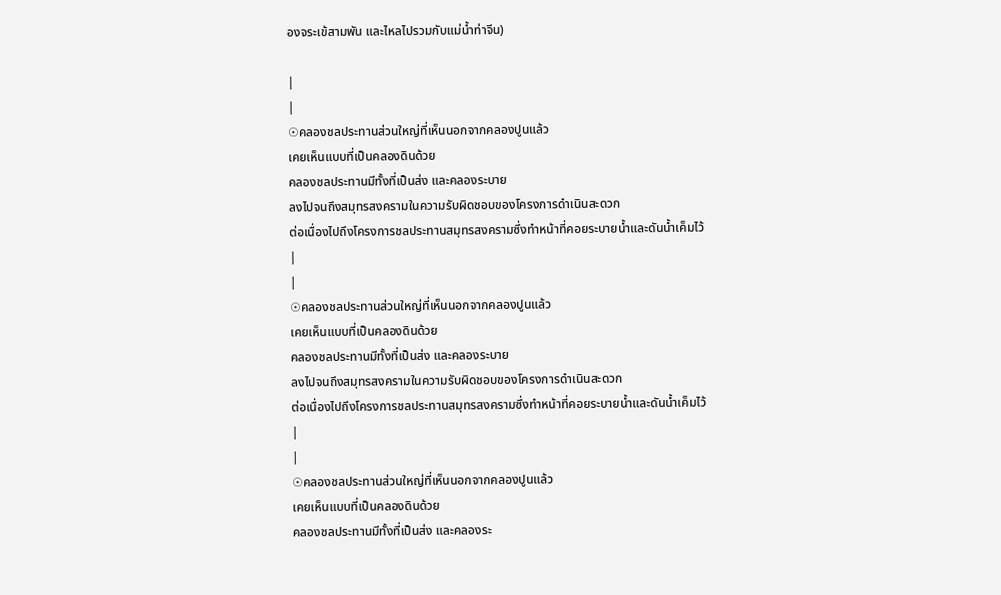องจระเข้สามพัน และไหลไปรวมกับแม่น้ำท่าจีน)

|
|
☉คลองชลประทานส่วนใหญ่ที่เห็นนอกจากคลองปูนแล้ว
เคยเห็นแบบที่เป็นคลองดินด้วย
คลองชลประทานมีทั้งที่เป็นส่ง และคลองระบาย
ลงไปจนถึงสมุทรสงครามในความรับผิดชอบของโครงการดำเนินสะดวก
ต่อเนื่องไปถึงโครงการชลประทานสมุทรสงครามซึ่งทำหน้าที่คอยระบายน้ำและดันน้ำเค็มไว้
|
|
☉คลองชลประทานส่วนใหญ่ที่เห็นนอกจากคลองปูนแล้ว
เคยเห็นแบบที่เป็นคลองดินด้วย
คลองชลประทานมีทั้งที่เป็นส่ง และคลองระบาย
ลงไปจนถึงสมุทรสงครามในความรับผิดชอบของโครงการดำเนินสะดวก
ต่อเนื่องไปถึงโครงการชลประทานสมุทรสงครามซึ่งทำหน้าที่คอยระบายน้ำและดันน้ำเค็มไว้
|
|
☉คลองชลประทานส่วนใหญ่ที่เห็นนอกจากคลองปูนแล้ว
เคยเห็นแบบที่เป็นคลองดินด้วย
คลองชลประทานมีทั้งที่เป็นส่ง และคลองระ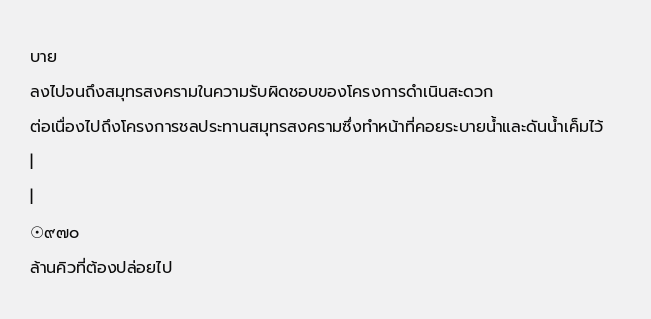บาย
ลงไปจนถึงสมุทรสงครามในความรับผิดชอบของโครงการดำเนินสะดวก
ต่อเนื่องไปถึงโครงการชลประทานสมุทรสงครามซึ่งทำหน้าที่คอยระบายน้ำและดันน้ำเค็มไว้
|
|
☉๙๗๐
ล้านคิวที่ต้องปล่อยไป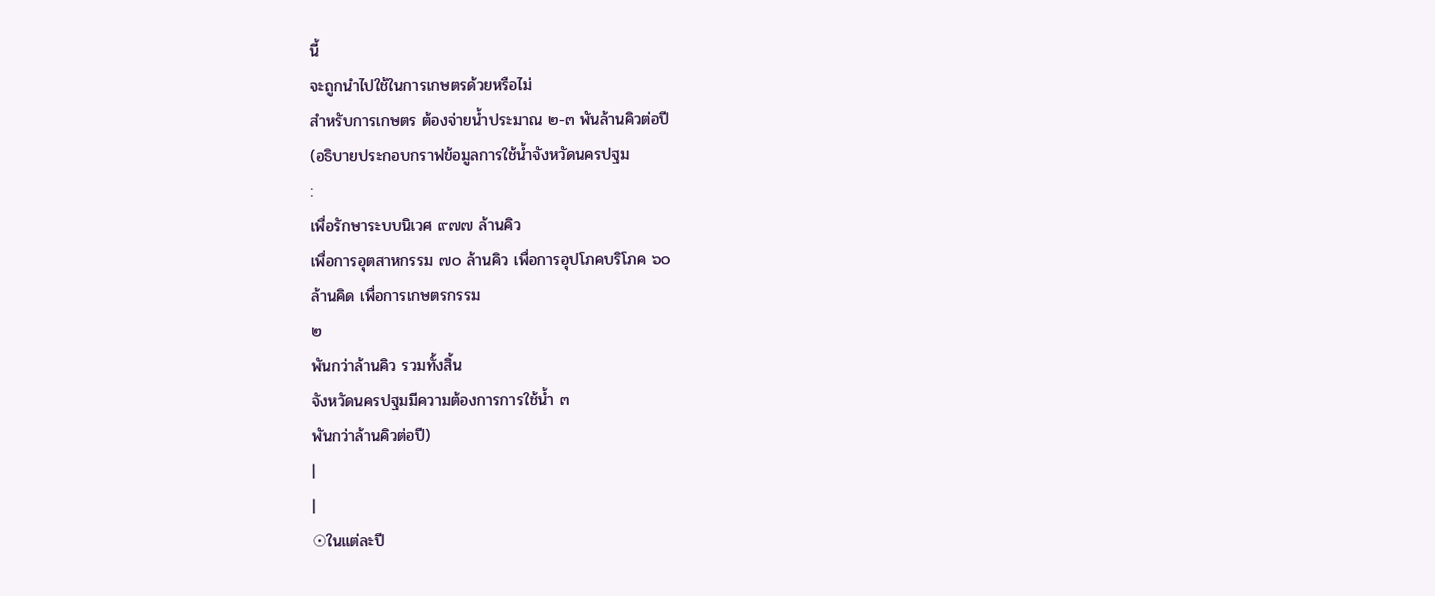นี้
จะถูกนำไปใช้ในการเกษตรด้วยหรือไม่
สำหรับการเกษตร ต้องจ่ายน้ำประมาณ ๒-๓ พันล้านคิวต่อปี
(อธิบายประกอบกราฟข้อมูลการใช้น้ำจังหวัดนครปฐม
:
เพื่อรักษาระบบนิเวศ ๙๗๗ ล้านคิว
เพื่อการอุตสาหกรรม ๗๐ ล้านคิว เพื่อการอุปโภคบริโภค ๖๐
ล้านคิด เพื่อการเกษตรกรรม
๒
พันกว่าล้านคิว รวมทั้งสิ้น
จังหวัดนครปฐมมีความต้องการการใช้น้ำ ๓
พันกว่าล้านคิวต่อปี)
|
|
☉ในแต่ละปี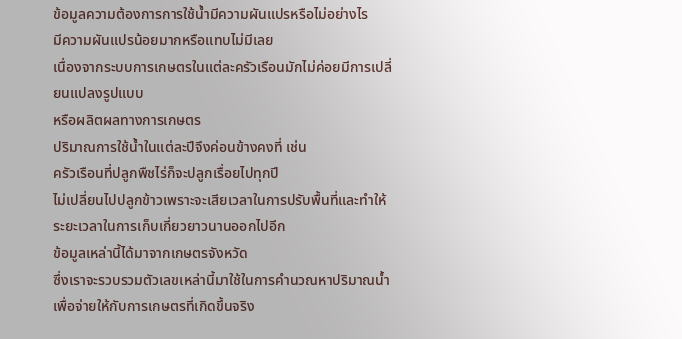ข้อมูลความต้องการการใช้น้ำมีความผันแปรหรือไม่อย่างไร
มีความผันแปรน้อยมากหรือแทบไม่มีเลย
เนื่องจากระบบการเกษตรในแต่ละครัวเรือนมักไม่ค่อยมีการเปลี่ยนแปลงรูปแบบ
หรือผลิตผลทางการเกษตร
ปริมาณการใช้น้ำในแต่ละปีจึงค่อนข้างคงที่ เช่น
ครัวเรือนที่ปลูกพืชไร่ก็จะปลูกเรื่อยไปทุกปี
ไม่เปลี่ยนไปปลูกข้าวเพราะจะเสียเวลาในการปรับพื้นที่และทำให้ระยะเวลาในการเก็บเกี่ยวยาวนานออกไปอีก
ข้อมูลเหล่านี้ได้มาจากเกษตรจังหวัด
ซึ่งเราจะรวบรวมตัวเลขเหล่านี้มาใช้ในการคำนวณหาปริมาณน้ำเพื่อจ่ายให้กับการเกษตรที่เกิดขึ้นจริง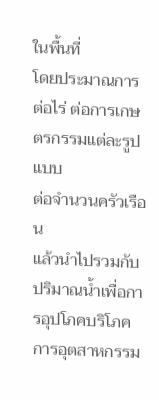ในพื้นที่
โดยประมาณการต่อไร่ ต่อการเกษตรกรรมแต่ละรูปแบบ
ต่อจำนวนครัวเรือน
แล้วนำไปรวมกับปริมาณน้ำเพื่อการอุปโภคบริโภค
การอุตสาหกรรม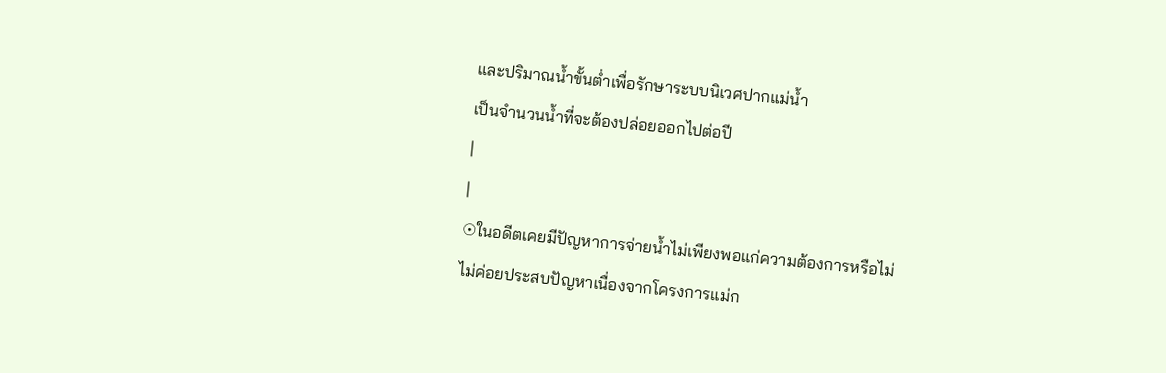และปริมาณน้ำขั้นต่ำเพื่อรักษาระบบนิเวศปากแม่น้ำ
เป็นจำนวนน้ำที่จะต้องปล่อยออกไปต่อปี
|
|
☉ในอดีตเคยมีปัญหาการจ่ายน้ำไม่เพียงพอแก่ความต้องการหรือไม่
ไม่ค่อยประสบปัญหาเนื่องจากโครงการแม่ก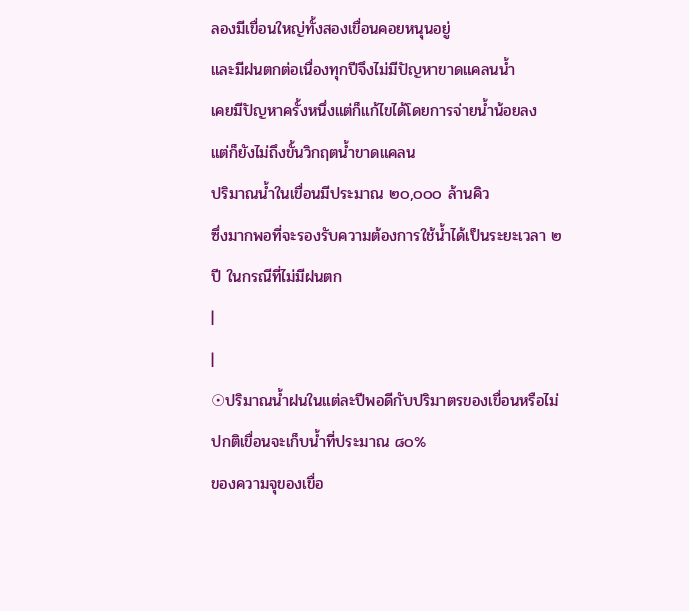ลองมีเขื่อนใหญ่ทั้งสองเขื่อนคอยหนุนอยู่
และมีฝนตกต่อเนื่องทุกปีจึงไม่มีปัญหาขาดแคลนน้ำ
เคยมีปัญหาครั้งหนึ่งแต่ก็แก้ไขได้โดยการจ่ายน้ำน้อยลง
แต่ก็ยังไม่ถึงขั้นวิกฤตน้ำขาดแคลน
ปริมาณน้ำในเขื่อนมีประมาณ ๒๐,๐๐๐ ล้านคิว
ซึ่งมากพอที่จะรองรับความต้องการใช้น้ำได้เป็นระยะเวลา ๒
ปี ในกรณีที่ไม่มีฝนตก
|
|
☉ปริมาณน้ำฝนในแต่ละปีพอดีกับปริมาตรของเขื่อนหรือไม่
ปกติเขื่อนจะเก็บน้ำที่ประมาณ ๘๐%
ของความจุของเขื่อ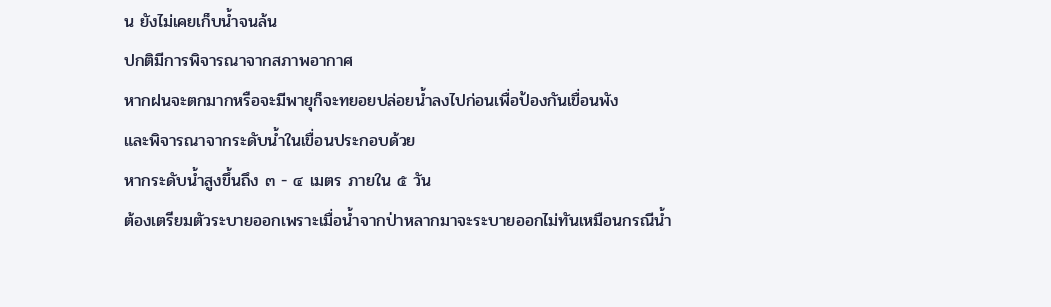น ยังไม่เคยเก็บน้ำจนล้น
ปกติมีการพิจารณาจากสภาพอากาศ
หากฝนจะตกมากหรือจะมีพายุก็จะทยอยปล่อยน้ำลงไปก่อนเพื่อป้องกันเขื่อนพัง
และพิจารณาจากระดับน้ำในเขื่อนประกอบด้วย
หากระดับน้ำสูงขึ้นถึง ๓ - ๔ เมตร ภายใน ๕ วัน
ต้องเตรียมตัวระบายออกเพราะเมื่อน้ำจากป่าหลากมาจะระบายออกไม่ทันเหมือนกรณีน้ำ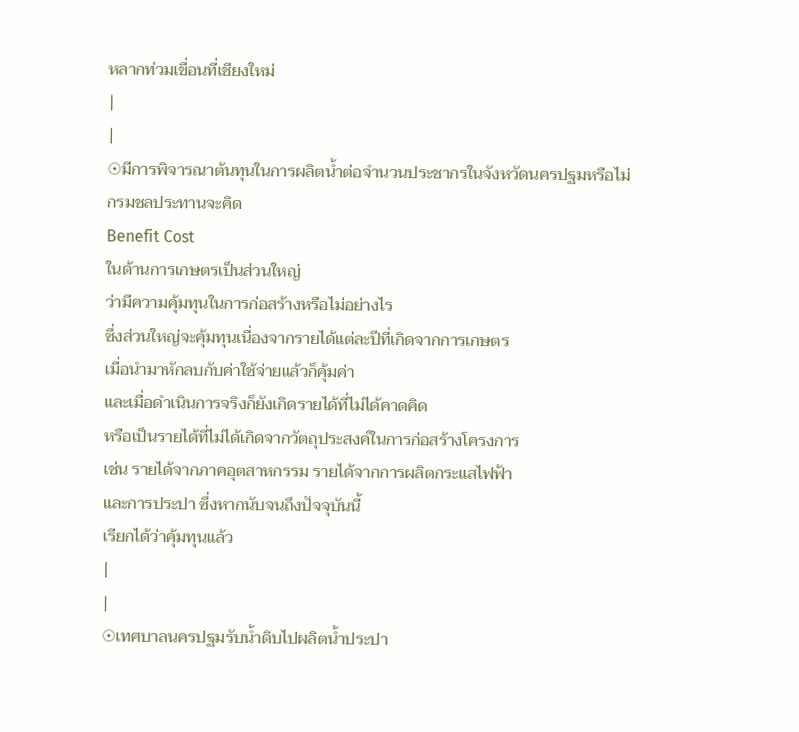หลากท่วมเขื่อนที่เชียงใหม่
|
|
☉มีการพิจารณาต้นทุนในการผลิตน้ำต่อจำนวนประชากรในจังหวัดนครปฐมหรือไม่
กรมชลประทานจะคิด
Benefit Cost
ในด้านการเกษตรเป็นส่วนใหญ่
ว่ามีความคุ้มทุนในการก่อสร้างหรือไม่อย่างไร
ซึ่งส่วนใหญ่จะคุ้มทุนเนื่องจากรายได้แต่ละปีที่เกิดจากการเกษตร
เมื่อนำมาหักลบกับค่าใช้จ่ายแล้วก็คุ้มค่า
และเมื่อดำเนินการจริงก็ยังเกิดรายได้ที่ไม่ได้คาดคิด
หรือเป็นรายได้ที่ไม่ได้เกิดจากวัตถุประสงค์ในการก่อสร้างโครงการ
เช่น รายได้จากภาคอุตสาหกรรม รายได้จากการผลิตกระแสไฟฟ้า
และการประปา ซึ่งหากนับจนถึงปัจจุบันนี้
เรียกได้ว่าคุ้มทุนแล้ว
|
|
☉เทศบาลนครปฐมรับน้ำดิบไปผลิตน้ำประปา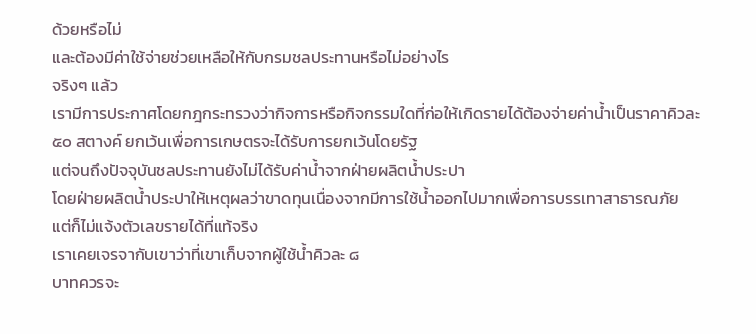ด้วยหรือไม่
และต้องมีค่าใช้จ่ายช่วยเหลือให้กับกรมชลประทานหรือไม่อย่างไร
จริงๆ แล้ว
เรามีการประกาศโดยกฎกระทรวงว่ากิจการหรือกิจกรรมใดที่ก่อให้เกิดรายได้ต้องจ่ายค่าน้ำเป็นราคาคิวละ
๕๐ สตางค์ ยกเว้นเพื่อการเกษตรจะได้รับการยกเว้นโดยรัฐ
แต่จนถึงปัจจุบันชลประทานยังไม่ได้รับค่าน้ำจากฝ่ายผลิตน้ำประปา
โดยฝ่ายผลิตน้ำประปาให้เหตุผลว่าขาดทุนเนื่องจากมีการใช้น้ำออกไปมากเพื่อการบรรเทาสาธารณภัย
แต่ก็ไม่แจ้งตัวเลขรายได้ที่แท้จริง
เราเคยเจรจากับเขาว่าที่เขาเก็บจากผู้ใช้น้ำคิวละ ๘
บาทควรจะ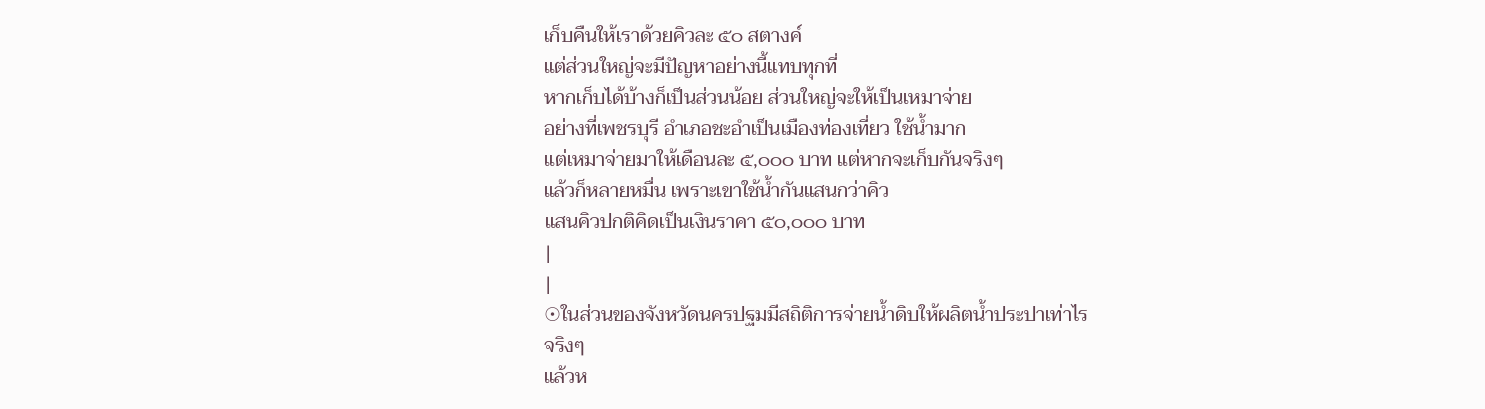เก็บคืนให้เราด้วยคิวละ ๕๐ สตางค์
แต่ส่วนใหญ่จะมีปัญหาอย่างนี้แทบทุกที่
หากเก็บได้บ้างก็เป็นส่วนน้อย ส่วนใหญ่จะให้เป็นเหมาจ่าย
อย่างที่เพชรบุรี อำเภอชะอำเป็นเมืองท่องเที่ยว ใช้น้ำมาก
แต่เหมาจ่ายมาให้เดือนละ ๕,๐๐๐ บาท แต่หากจะเก็บกันจริงๆ
แล้วก็หลายหมื่น เพราะเขาใช้น้ำกันแสนกว่าคิว
แสนคิวปกติคิดเป็นเงินราคา ๕๐,๐๐๐ บาท
|
|
☉ในส่วนของจังหวัดนครปฐมมีสถิติการจ่ายน้ำดิบให้ผลิตน้ำประปาเท่าไร
จริงๆ
แล้วห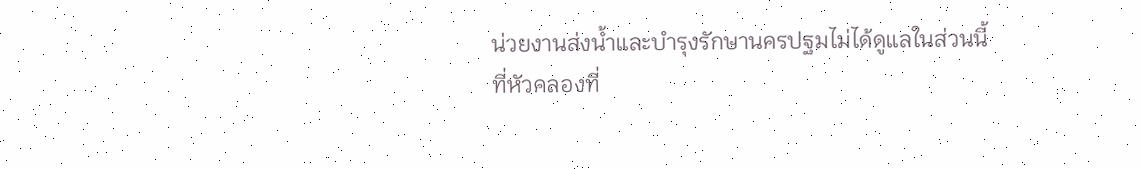น่วยงานส่งน้ำและบำรุงรักษานครปฐมไม่ได้ดูแลในส่วนนี้
ที่หัวคลองที่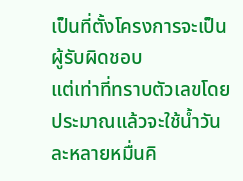เป็นที่ตั้งโครงการจะเป็นผู้รับผิดชอบ
แต่เท่าที่ทราบตัวเลขโดยประมาณแล้วจะใช้น้ำวันละหลายหมื่นคิ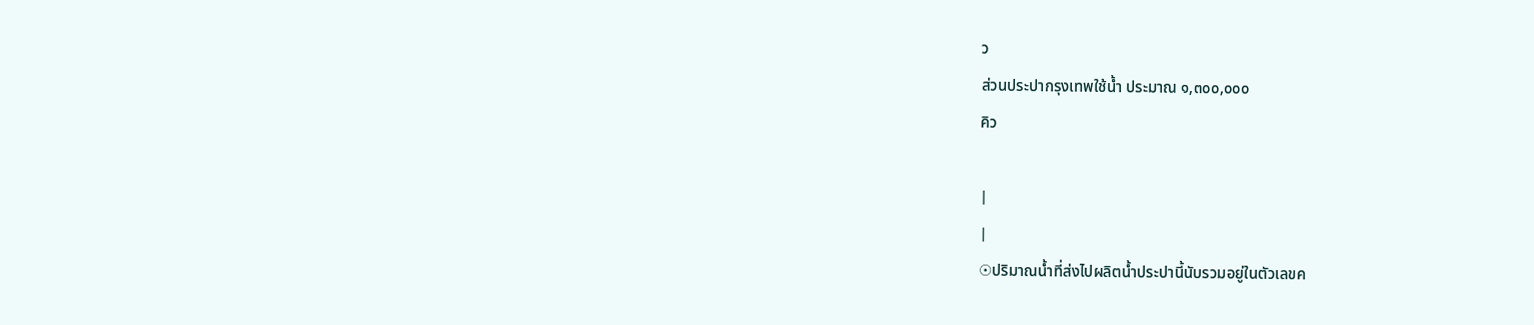ว
ส่วนประปากรุงเทพใช้น้ำ ประมาณ ๑,๓๐๐,๐๐๐
คิว

|
|
☉ปริมาณน้ำที่ส่งไปผลิตน้ำประปานี้นับรวมอยู่ในตัวเลขค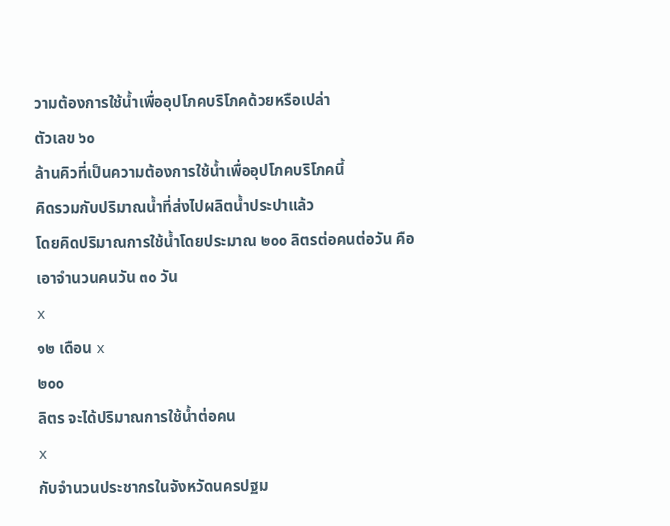วามต้องการใช้น้ำเพื่ออุปโภคบริโภคด้วยหรือเปล่า
ตัวเลข ๖๐
ล้านคิวที่เป็นความต้องการใช้น้ำเพื่ออุปโภคบริโภคนี้
คิดรวมกับปริมาณน้ำที่ส่งไปผลิตน้ำประปาแล้ว
โดยคิดปริมาณการใช้น้ำโดยประมาณ ๒๐๐ ลิตรต่อคนต่อวัน คือ
เอาจำนวนคนวัน ๓๐ วัน
x
๑๒ เดือน x
๒๐๐
ลิตร จะได้ปริมาณการใช้น้ำต่อคน
x
กับจำนวนประชากรในจังหวัดนครปฐม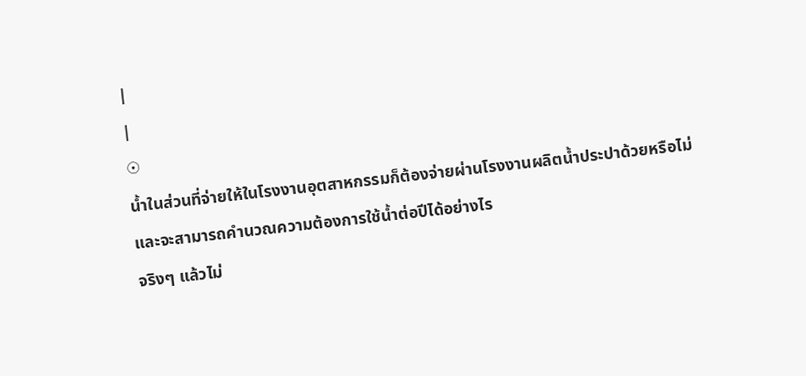|
|
☉
น้ำในส่วนที่จ่ายให้ในโรงงานอุตสาหกรรมก็ต้องจ่ายผ่านโรงงานผลิตน้ำประปาด้วยหรือไม่
และจะสามารถคำนวณความต้องการใช้น้ำต่อปีได้อย่างไร
จริงๆ แล้วไม่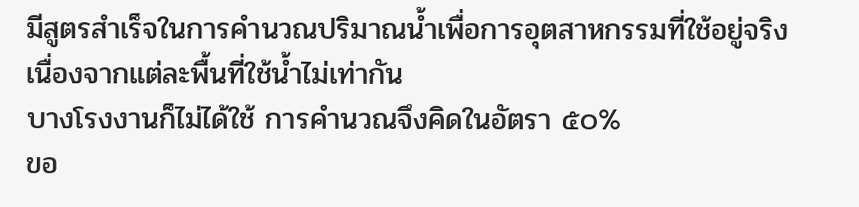มีสูตรสำเร็จในการคำนวณปริมาณน้ำเพื่อการอุตสาหกรรมที่ใช้อยู่จริง
เนื่องจากแต่ละพื้นที่ใช้น้ำไม่เท่ากัน
บางโรงงานก็ไม่ได้ใช้ การคำนวณจึงคิดในอัตรา ๕๐%
ขอ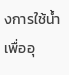งการใช้น้ำเพื่ออุ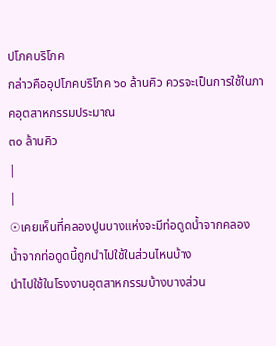ปโภคบริโภค
กล่าวคืออุปโภคบริโภค ๖๐ ล้านคิว ควรจะเป็นการใช้ในภาคอุตสาหกรรมประมาณ
๓๐ ล้านคิว
|
|
☉เคยเห็นที่คลองปูนบางแห่งจะมีท่อดูดน้ำจากคลอง
น้ำจากท่อดูดนี้ถูกนำไปใช้ในส่วนไหนบ้าง
นำไปใช้ในโรงงานอุตสาหกรรมบ้างบางส่วน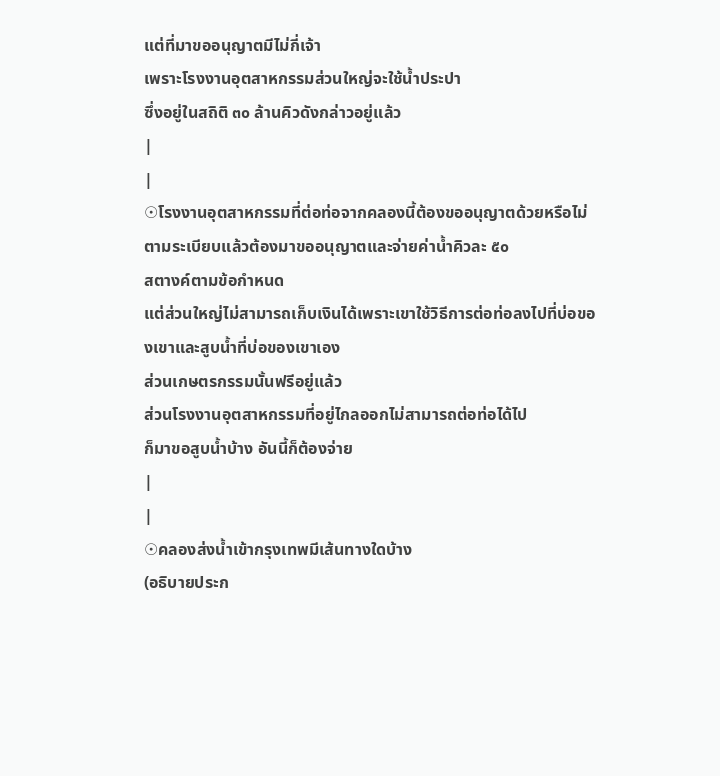แต่ที่มาขออนุญาตมีไม่กี่เจ้า
เพราะโรงงานอุตสาหกรรมส่วนใหญ่จะใช้น้ำประปา
ซึ่งอยู่ในสถิติ ๓๐ ล้านคิวดังกล่าวอยู่แล้ว
|
|
☉โรงงานอุตสาหกรรมที่ต่อท่อจากคลองนี้ต้องขออนุญาตด้วยหรือไม่
ตามระเบียบแล้วต้องมาขออนุญาตและจ่ายค่าน้ำคิวละ ๕๐
สตางค์ตามข้อกำหนด
แต่ส่วนใหญ่ไม่สามารถเก็บเงินได้เพราะเขาใช้วิธีการต่อท่อลงไปที่บ่อของเขาและสูบน้ำที่บ่อของเขาเอง
ส่วนเกษตรกรรมนั้นฟรีอยู่แล้ว
ส่วนโรงงานอุตสาหกรรมที่อยู่ไกลออกไม่สามารถต่อท่อได้ไป
ก็มาขอสูบน้ำบ้าง อันนี้ก็ต้องจ่าย
|
|
☉คลองส่งน้ำเข้ากรุงเทพมีเส้นทางใดบ้าง
(อธิบายประก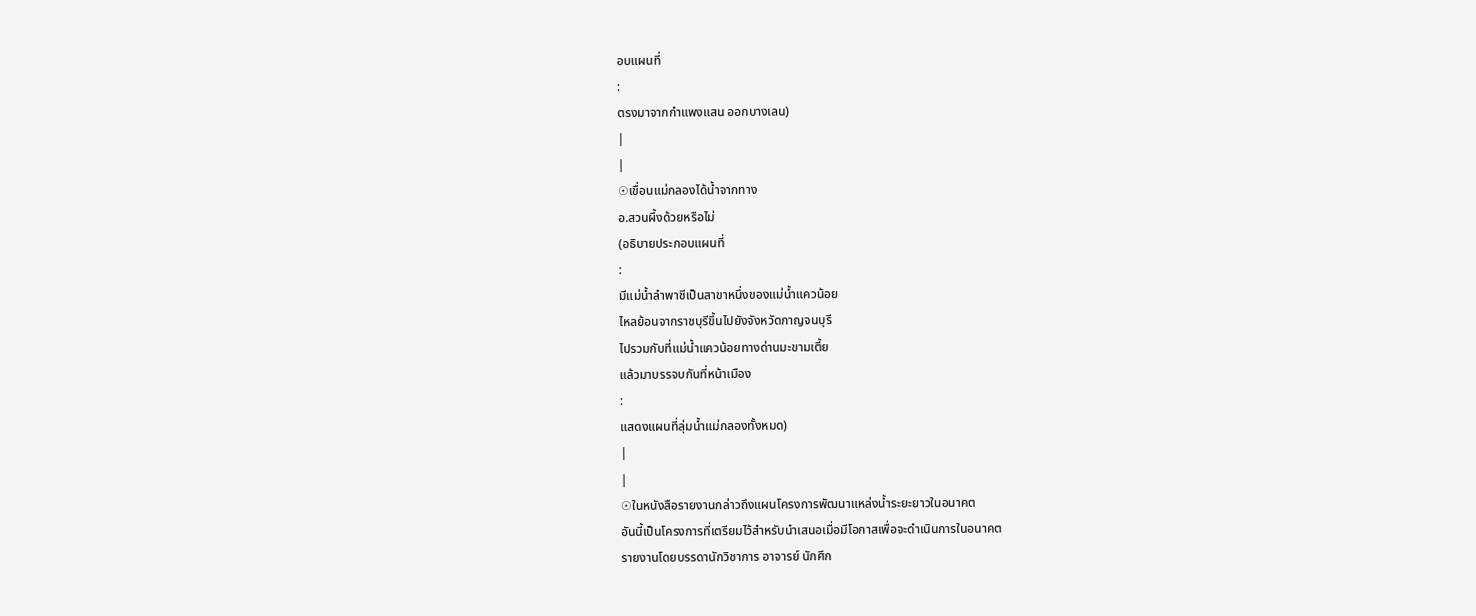อบแผนที่
:
ตรงมาจากกำแพงแสน ออกบางเลน)
|
|
☉เขื่อนแม่กลองได้น้ำจากทาง
อ.สวนผึ้งด้วยหรือไม่
(อธิบายประกอบแผนที่
:
มีแม่น้ำลำพาชีเป็นสาขาหนึ่งของแม่น้ำแควน้อย
ไหลย้อนจากราชบุรีขึ้นไปยังจังหวัดกาญจนบุรี
ไปรวมกับที่แม่น้ำแควน้อยทางด่านมะขามเตี้ย
แล้วมาบรรจบกันที่หน้าเมือง
:
แสดงแผนที่ลุ่มน้ำแม่กลองทั้งหมด)
|
|
☉ในหนังสือรายงานกล่าวถึงแผนโครงการพัฒนาแหล่งน้ำระยะยาวในอนาคต
อันนี้เป็นโครงการที่เตรียมไว้สำหรับนำเสนอเมื่อมีโอกาสเพื่อจะดำเนินการในอนาคต
รายงานโดยบรรดานักวิชาการ อาจารย์ นักศึก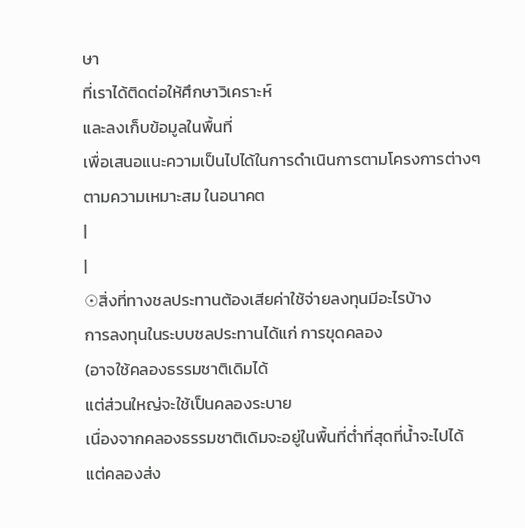ษา
ที่เราได้ติดต่อให้ศึกษาวิเคราะห์
และลงเก็บข้อมูลในพื้นที่
เพื่อเสนอแนะความเป็นไปได้ในการดำเนินการตามโครงการต่างๆ
ตามความเหมาะสม ในอนาคต
|
|
☉สิ่งที่ทางชลประทานต้องเสียค่าใช้จ่ายลงทุนมีอะไรบ้าง
การลงทุนในระบบชลประทานได้แก่ การขุดคลอง
(อาจใช้คลองธรรมชาติเดิมได้
แต่ส่วนใหญ่จะใช้เป็นคลองระบาย
เนื่องจากคลองธรรมชาติเดิมจะอยู่ในพื้นที่ต่ำที่สุดที่น้ำจะไปได้
แต่คลองส่ง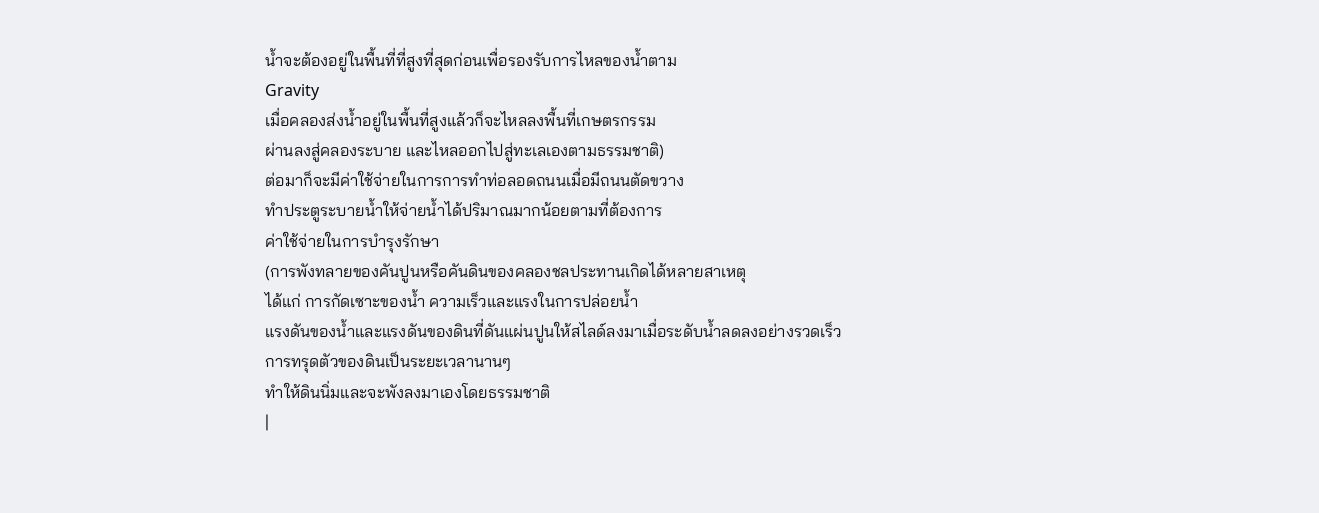น้ำจะต้องอยู่ในพื้นที่ที่สูงที่สุดก่อนเพื่อรองรับการไหลของน้ำตาม
Gravity
เมื่อคลองส่งน้ำอยู่ในพื้นที่สูงแล้วก็จะไหลลงพื้นที่เกษตรกรรม
ผ่านลงสู่คลองระบาย และไหลออกไปสู่ทะเลเองตามธรรมชาติ)
ต่อมาก็จะมีค่าใช้จ่ายในการการทำท่อลอดถนนเมื่อมีถนนตัดขวาง
ทำประตูระบายน้ำให้จ่ายน้ำได้ปริมาณมากน้อยตามที่ต้องการ
ค่าใช้จ่ายในการบำรุงรักษา
(การพังทลายของคันปูนหรือคันดินของคลองชลประทานเกิดได้หลายสาเหตุ
ได้แก่ การกัดเซาะของน้ำ ความเร็วและแรงในการปล่อยน้ำ
แรงดันของน้ำและแรงดันของดินที่ดันแผ่นปูนให้สไลด์ลงมาเมื่อระดับน้ำลดลงอย่างรวดเร็ว
การทรุดตัวของดินเป็นระยะเวลานานๆ
ทำให้ดินนิ่มและจะพังลงมาเองโดยธรรมชาติ
|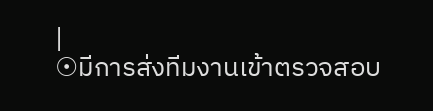|
☉มีการส่งทีมงานเข้าตรวจสอบ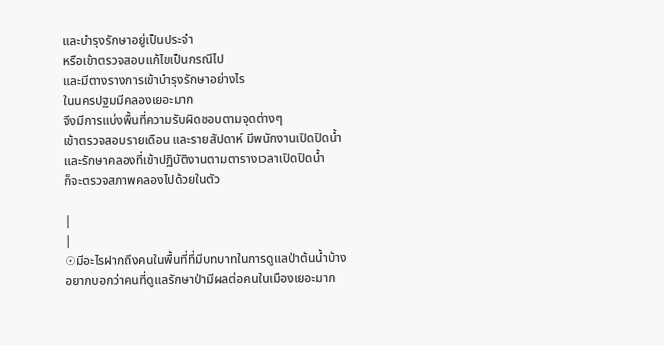และบำรุงรักษาอยู่เป็นประจำ
หรือเข้าตรวจสอบแก้ไขเป็นกรณีไป
และมีตางรางการเข้าบำรุงรักษาอย่างไร
ในนครปฐมมีคลองเยอะมาก
จึงมีการแบ่งพื้นที่ความรับผิดชอบตามจุดต่างๆ
เข้าตรวจสอบรายเดือน และรายสัปดาห์ มีพนักงานเปิดปิดน้ำ
และรักษาคลองที่เข้าปฏิบัติงานตามตารางเวลาเปิดปิดน้ำ
ก็จะตรวจสภาพคลองไปด้วยในตัว

|
|
☉มีอะไรฝากถึงคนในพื้นที่ที่มีบทบาทในการดูแลป่าต้นน้ำบ้าง
อยากบอกว่าคนที่ดูแลรักษาป่ามีผลต่อคนในเมืองเยอะมาก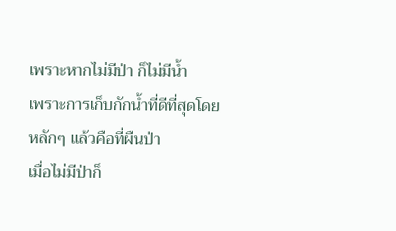เพราะหากไม่มีป่า ก็ไม่มีน้ำ
เพราะการเก็บกักน้ำที่ดีที่สุดโดยหลักๆ แล้วคือที่ผืนป่า
เมื่อไม่มีป่าก็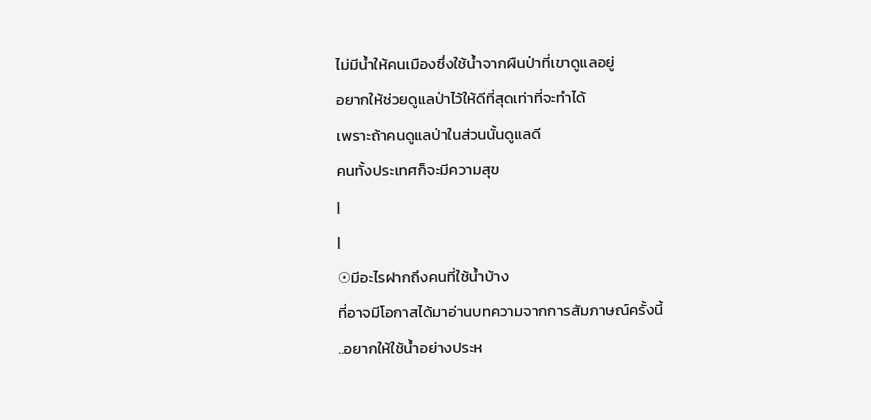ไม่มีน้ำให้คนเมืองซึ่งใช้น้ำจากผืนป่าที่เขาดูแลอยู่
อยากให้ช่วยดูแลป่าไว้ให้ดีที่สุดเท่าที่จะทำได้
เพราะถ้าคนดูแลป่าในส่วนนั้นดูแลดี
คนทั้งประเทศก็จะมีความสุข
|
|
☉มีอะไรฝากถึงคนที่ใช้น้ำบ้าง
ที่อาจมีโอกาสได้มาอ่านบทความจากการสัมภาษณ์ครั้งนี้
..อยากให้ใช้น้ำอย่างประห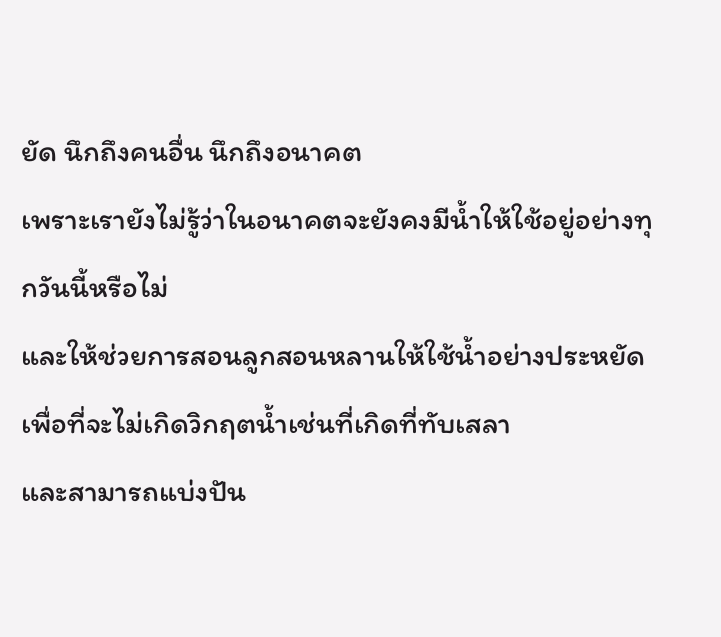ยัด นึกถึงคนอื่น นึกถึงอนาคต
เพราะเรายังไม่รู้ว่าในอนาคตจะยังคงมีน้ำให้ใช้อยู่อย่างทุกวันนี้หรือไม่
และให้ช่วยการสอนลูกสอนหลานให้ใช้น้ำอย่างประหยัด
เพื่อที่จะไม่เกิดวิกฤตน้ำเช่นที่เกิดที่ทับเสลา
และสามารถแบ่งปัน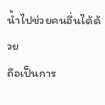น้ำไปช่วยคนอื่นได้ด้วย
ถือเป็นการ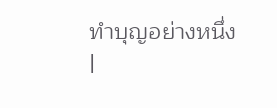ทำบุญอย่างหนึ่ง
|